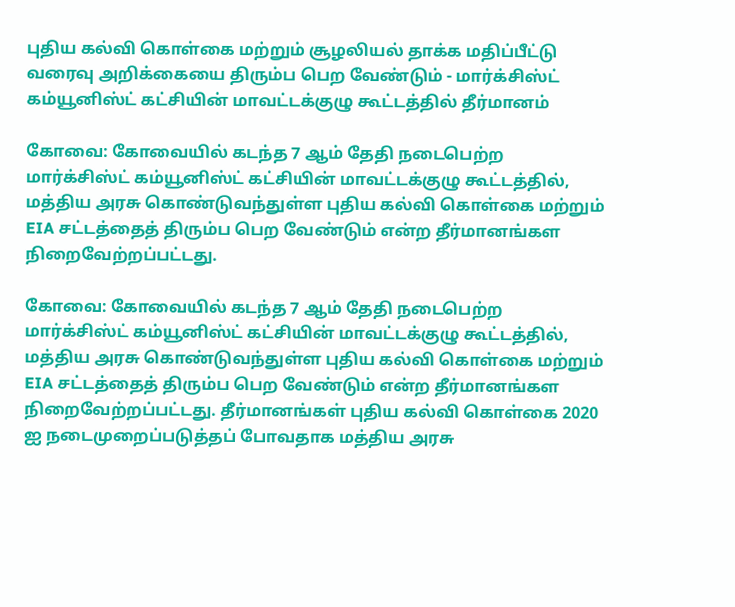புதிய கல்வி கொள்கை மற்றும் சூழலியல் தாக்க மதிப்பீட்டு வரைவு அறிக்கையை திரும்ப பெற வேண்டும் - மார்க்சிஸ்ட் கம்யூனிஸ்ட் கட்சியின் மாவட்டக்குழு கூட்டத்தில் தீர்மானம்

கோவை: கோவையில் கடந்த 7 ஆம் தேதி நடைபெற்ற மார்க்சிஸ்ட் கம்யூனிஸ்ட் கட்சியின் மாவட்டக்குழு கூட்டத்தில், மத்திய அரசு கொண்டுவந்துள்ள புதிய கல்வி கொள்கை மற்றும் EIA சட்டத்தைத் திரும்ப பெற வேண்டும் என்ற தீர்மானங்கள நிறைவேற்றப்பட்டது.

கோவை: கோவையில் கடந்த 7 ஆம் தேதி நடைபெற்ற மார்க்சிஸ்ட் கம்யூனிஸ்ட் கட்சியின் மாவட்டக்குழு கூட்டத்தில், மத்திய அரசு கொண்டுவந்துள்ள புதிய கல்வி கொள்கை மற்றும் EIA சட்டத்தைத் திரும்ப பெற வேண்டும் என்ற தீர்மானங்கள நிறைவேற்றப்பட்டது. தீர்மானங்கள் புதிய கல்வி கொள்கை 2020 ஐ நடைமுறைப்படுத்தப் போவதாக மத்திய அரசு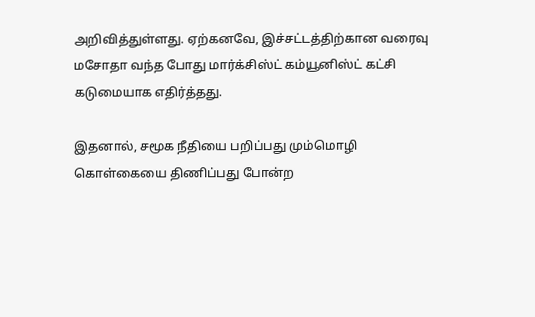அறிவித்துள்ளது. ஏற்கனவே, இச்சட்டத்திற்கான வரைவு மசோதா வந்த போது மார்க்சிஸ்ட் கம்யூனிஸ்ட் கட்சி கடுமையாக எதிர்த்தது.

இதனால், சமூக நீதியை பறிப்பது மும்மொழி கொள்கையை திணிப்பது போன்ற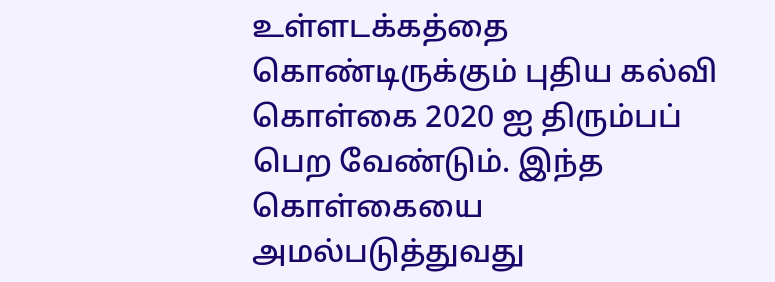உள்ளடக்கத்தை கொண்டிருக்கும் புதிய கல்வி கொள்கை 2020 ஐ திரும்பப் பெற வேண்டும். இந்த கொள்கையை அமல்படுத்துவது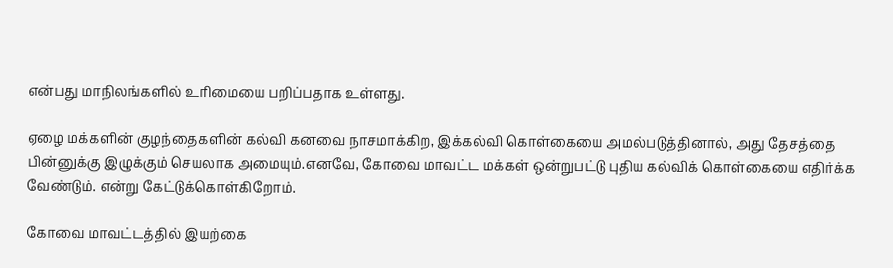என்பது மாநிலங்களில் உரிமையை பறிப்பதாக உள்ளது.

ஏழை மக்களின் குழந்தைகளின் கல்வி கனவை நாசமாக்கிற, இக்கல்வி கொள்கையை அமல்படுத்தினால், அது தேசத்தை பின்னுக்கு இழுக்கும் செயலாக அமையும்.எனவே, கோவை மாவட்ட மக்கள் ஒன்றுபட்டு புதிய கல்விக் கொள்கையை எதிர்க்க வேண்டும். என்று கேட்டுக்கொள்கிறோம்.

கோவை மாவட்டத்தில் இயற்கை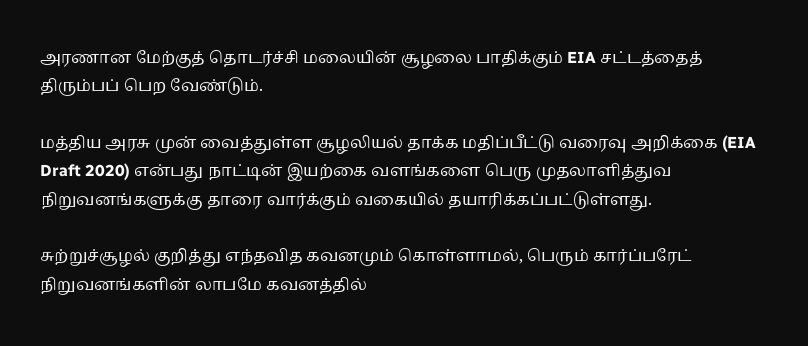அரணான மேற்குத் தொடர்ச்சி மலையின் சூழலை பாதிக்கும் EIA சட்டத்தைத் திரும்பப் பெற வேண்டும்.

மத்திய அரசு முன் வைத்துள்ள சூழலியல் தாக்க மதிப்பீட்டு வரைவு அறிக்கை (EIA Draft 2020) என்பது நாட்டின் இயற்கை வளங்களை பெரு முதலாளித்துவ நிறுவனங்களுக்கு தாரை வார்க்கும் வகையில் தயாரிக்கப்பட்டுள்ளது.

சுற்றுச்சூழல் குறித்து எந்தவித கவனமும் கொள்ளாமல், பெரும் கார்ப்பரேட் நிறுவனங்களின் லாபமே கவனத்தில்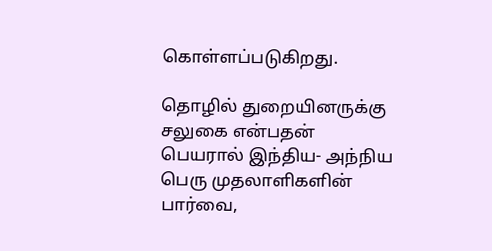கொள்ளப்படுகிறது.

தொழில் துறையினருக்கு சலுகை என்பதன் பெயரால் இந்திய- அந்நிய பெரு முதலாளிகளின் பார்வை,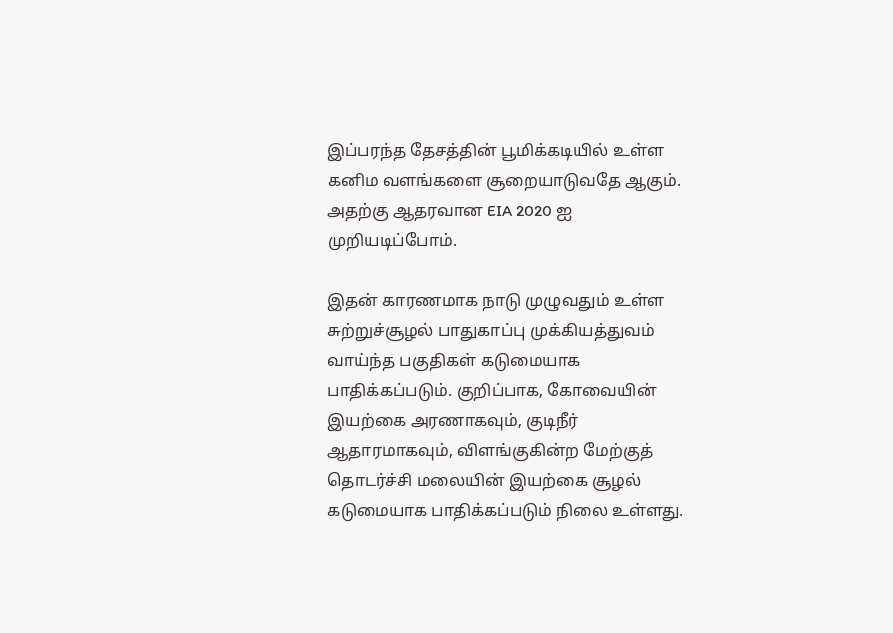இப்பரந்த தேசத்தின் பூமிக்கடியில் உள்ள கனிம வளங்களை சூறையாடுவதே ஆகும். அதற்கு ஆதரவான EIA 2020 ஐ முறியடிப்போம்.

இதன் காரணமாக நாடு முழுவதும் உள்ள சுற்றுச்சூழல் பாதுகாப்பு முக்கியத்துவம் வாய்ந்த பகுதிகள் கடுமையாக பாதிக்கப்படும். குறிப்பாக, கோவையின் இயற்கை அரணாகவும், குடிநீர் ஆதாரமாகவும், விளங்குகின்ற மேற்குத் தொடர்ச்சி மலையின் இயற்கை சூழல் கடுமையாக பாதிக்கப்படும் நிலை உள்ளது.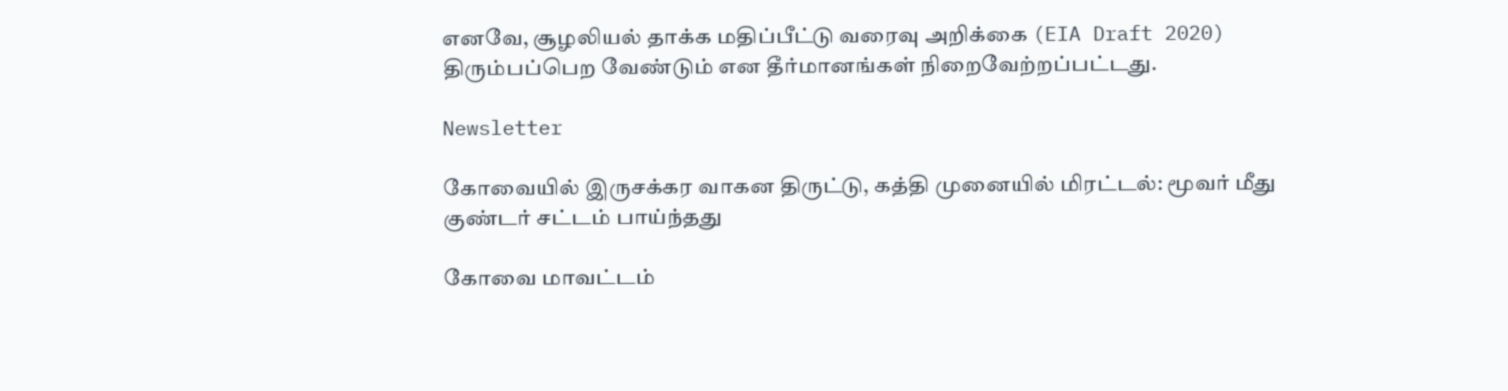எனவே, சூழலியல் தாக்க மதிப்பீட்டு வரைவு அறிக்கை (EIA Draft 2020) திரும்பப்பெற வேண்டும் என தீர்மானங்கள் நிறைவேற்றப்பட்டது.

Newsletter

கோவையில் இருசக்கர வாகன திருட்டு, கத்தி முனையில் மிரட்டல்: மூவர் மீது குண்டர் சட்டம் பாய்ந்தது

கோவை மாவட்டம்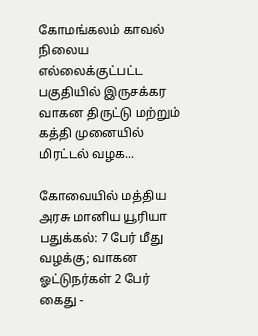கோமங்கலம் காவல் நிலைய எல்லைக்குட்பட்ட பகுதியில் இருசக்கர வாகன திருட்டு மற்றும் கத்தி முனையில் மிரட்டல் வழக...

கோவையில் மத்திய அரசு மானிய யூரியா பதுக்கல்: 7 பேர் மீது வழக்கு; வாகன ஓட்டுநர்கள் 2 பேர் கைது -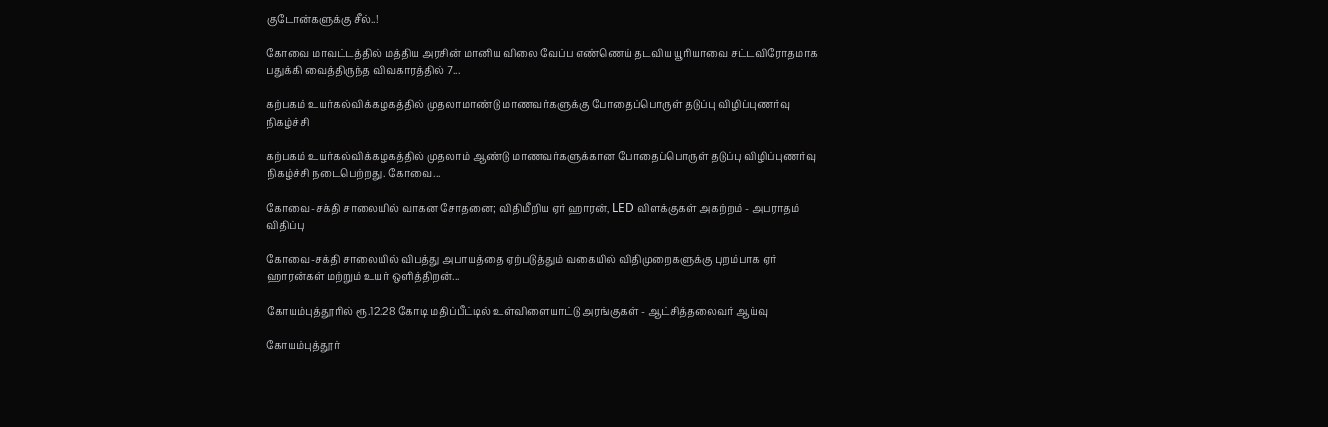குடோன்களுக்கு சீல்..!

கோவை மாவட்டத்தில் மத்திய அரசின் மானிய விலை வேப்ப எண்ணெய் தடவிய யூரியாவை சட்டவிரோதமாக பதுக்கி வைத்திருந்த விவகாரத்தில் 7...

கற்பகம் உயர்கல்விக்கழகத்தில் முதலாமாண்டு மாணவர்களுக்கு போதைப்பொருள் தடுப்பு விழிப்புணர்வு நிகழ்ச்சி

கற்பகம் உயர்கல்விக்கழகத்தில் முதலாம் ஆண்டு மாணவர்களுக்கான போதைப்பொருள் தடுப்பு விழிப்புணர்வு நிகழ்ச்சி நடைபெற்றது. கோவை...

கோவை-சக்தி சாலையில் வாகன சோதனை; விதிமீறிய ஏர் ஹாரன், LED விளக்குகள் அகற்றம் - அபராதம் விதிப்பு

கோவை-சக்தி சாலையில் விபத்து அபாயத்தை ஏற்படுத்தும் வகையில் விதிமுறைகளுக்கு புறம்பாக ஏர் ஹாரன்கள் மற்றும் உயர் ஒளித்திறன்...

கோயம்புத்தூரில் ரூ.12.28 கோடி மதிப்பீட்டில் உள்விளையாட்டு அரங்குகள் - ஆட்சித்தலைவர் ஆய்வு

கோயம்புத்தூர்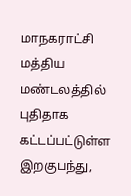மாநகராட்சி மத்திய மண்டலத்தில் புதிதாக கட்டப்பட்டுள்ள இறகுபந்து,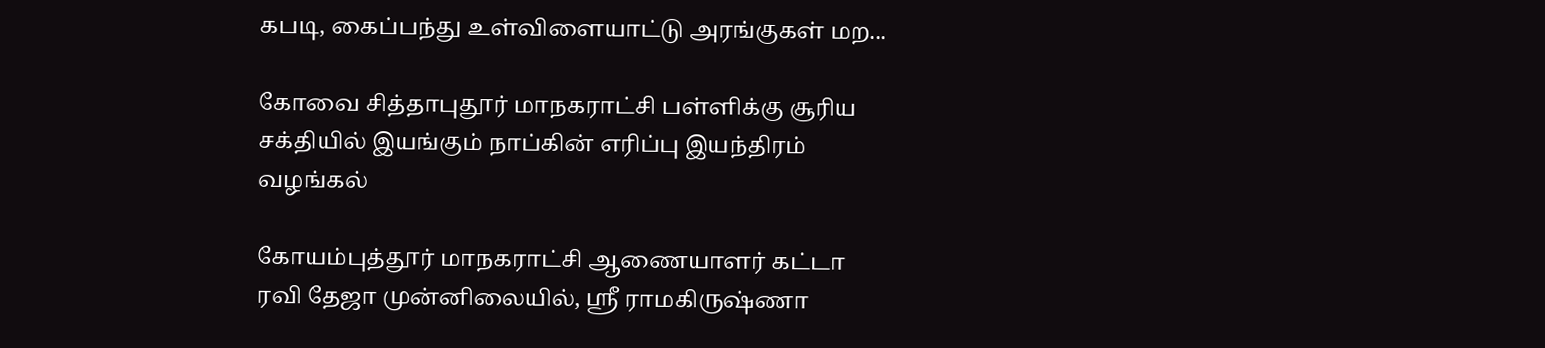கபடி, கைப்பந்து உள்விளையாட்டு அரங்குகள் மற...

கோவை சித்தாபுதூர் மாநகராட்சி பள்ளிக்கு சூரிய சக்தியில் இயங்கும் நாப்கின் எரிப்பு இயந்திரம் வழங்கல்

கோயம்புத்தூர் மாநகராட்சி ஆணையாளர் கட்டா ரவி தேஜா முன்னிலையில், ஸ்ரீ ராமகிருஷ்ணா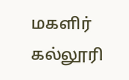மகளிர் கல்லூரி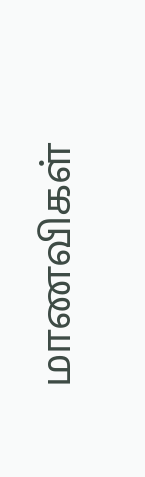மாணவிகள்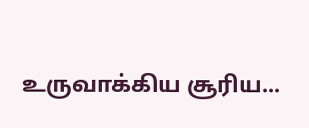உருவாக்கிய சூரிய...